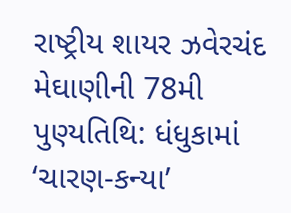રાષ્ટ્રીય શાયર ઝવેરચંદ મેઘાણીની 78મી પુણ્યતિથિ: ધંધુકામાં ‘ચારણ-કન્યા’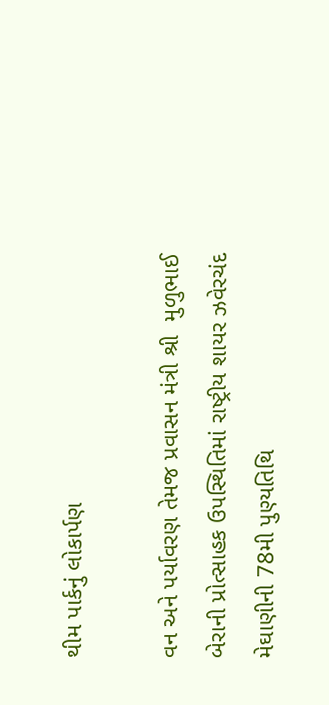થીમ પાર્કનું લોકાર્પણ

વન અને પર્યાવરણ તેમજ પ્રવાસન મંત્રી શ્રી  મુળુભાઈ બેરાની પ્રોત્સાહક ઉપસ્થિતિમાં રાષ્ટ્રીય શાયર ઝવેરચંદ મેઘાણીની 78મી પુણ્યતિથિ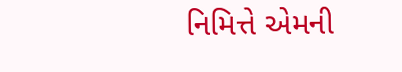નિમિત્તે એમની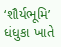‘શૌર્યભૂમિ’ ધંધુકા ખાતે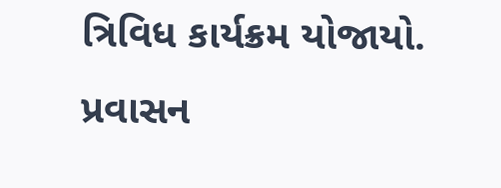ત્રિવિધ કાર્યક્રમ યોજાયો. પ્રવાસન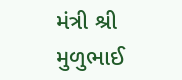મંત્રી શ્રી  મુળુભાઈ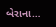બેરાના…